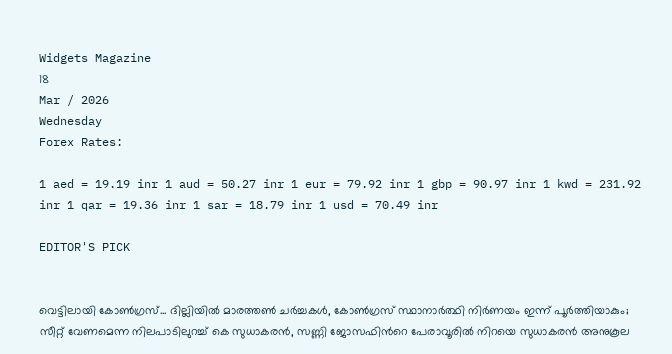Widgets Magazine
18
Mar / 2026
Wednesday
Forex Rates:

1 aed = 19.19 inr 1 aud = 50.27 inr 1 eur = 79.92 inr 1 gbp = 90.97 inr 1 kwd = 231.92 inr 1 qar = 19.36 inr 1 sar = 18.79 inr 1 usd = 70.49 inr

EDITOR'S PICK


വെട്ടിലായി കോണ്‍ഗ്രസ്... ദില്ലിയിൽ മാരത്തൺ ചർച്ചകൾ, കോൺഗ്രസ് സ്ഥാനാർത്ഥി നിർണയം ഇന്ന് പൂർത്തിയാകും; സീറ്റ് വേണമെന്ന നിലപാടിലുറച്ച് കെ സുധാകരൻ, സണ്ണി ജോസഫിന്‍റെ പേരാവൂരിൽ നിറയെ സുധാകരൻ അനുകൂല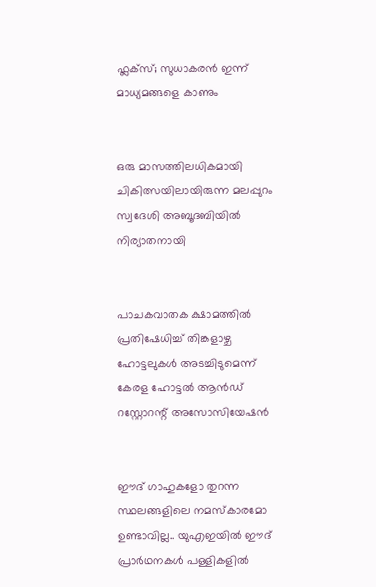ഫ്ലക്സ്; സുധാകരൻ ഇന്ന് മാധ്യമങ്ങളെ കാണും


ഒരു മാസത്തിലധികമായി ചികിത്സയിലായിരുന്ന മലപ്പുറം സ്വദേശി അബൂദബിയിൽ നിര്യാതനായി


പാചകവാതക ക്ഷാമത്തിൽ പ്രതിഷേധിച്ച് തിങ്കളാഴ്ച ഹോട്ടലുകൾ അടച്ചിടുമെന്ന് കേരള ഹോട്ടൽ ആൻഡ് റസ്റ്റോറന്റ് അസോസിയേഷൻ


ഈദ് ഗാഹുകളോ തുറന്ന സ്ഥലങ്ങളിലെ നമസ്കാരമോ ഉണ്ടാവില്ല.. യുഎഇയിൽ ഈദ് പ്രാർഥനകൾ പള്ളികളിൽ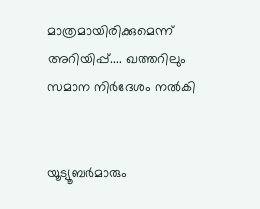മാത്രമായിരിക്കുമെന്ന് അറിയിപ്പ്.... ഖത്തറിലും സമാന നിർദേശം നൽകി


യൂട്യൂബർമാരും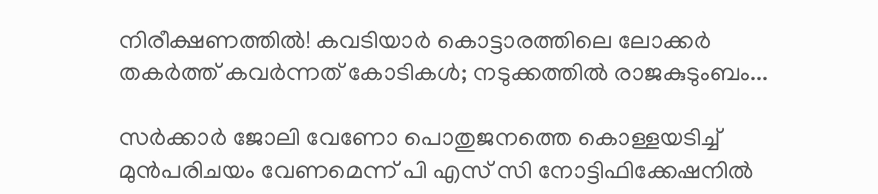നിരീക്ഷണത്തിൽ! കവടിയാർ കൊട്ടാരത്തിലെ ലോക്കർ തകർത്ത് കവർന്നത് കോടികൾ; നടുക്കത്തിൽ രാജകുടുംബം...

സര്‍ക്കാര്‍ ജോലി വേണോ പൊതുജനത്തെ കൊള്ളയടിച്ച് മുന്‍പരിചയം വേണമെന്ന് പി എസ് സി നോട്ടിഫിക്കേഷനില്‍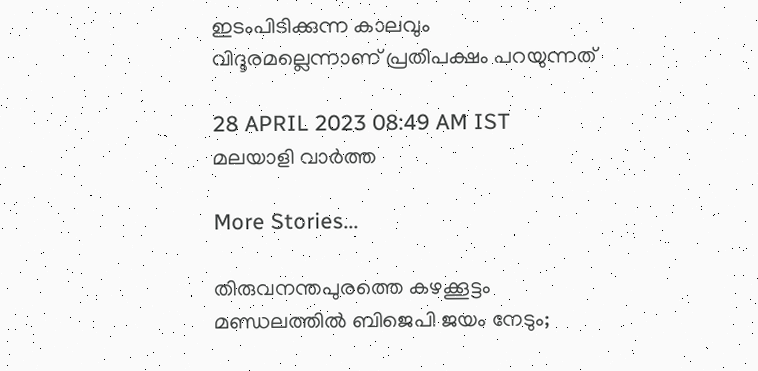ഇടംപിടിക്കുന്ന കാലവും വിദൂരമല്ലെന്നാണ് പ്രതിപക്ഷം പറയുന്നത്

28 APRIL 2023 08:49 AM IST
മലയാളി വാര്‍ത്ത

More Stories...

തിരുവനന്തപുരത്തെ കഴക്കൂട്ടം മണ്ഡലത്തിൽ ബിജെപി ജയം നേടും;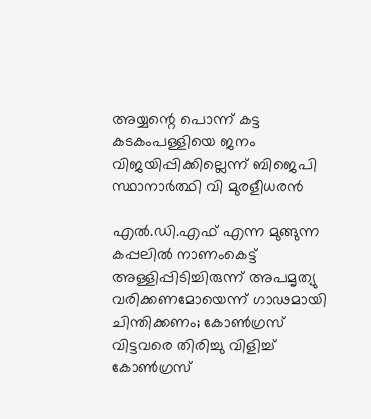അയ്യന്റെ പൊന്ന് കട്ട കടകംപള്ളിയെ ജനം വിജയിപ്പിക്കില്ലെന്ന് ബിജെപി സ്ഥാനാർത്ഥി വി മുരളീധരൻ

എൽ.ഡി.എഫ് എന്ന മുങ്ങുന്ന കപ്പലിൽ നാണംകെട്ട് അള്ളിപ്പിടിച്ചിരുന്ന് അപമൃത്യു വരിക്കണമോയെന്ന് ഗാഢമായി ചിന്തിക്കണം; കോൺഗ്രസ് വിട്ടവരെ തിരിച്ചു വിളിച്ച് കോൺഗ്രസ്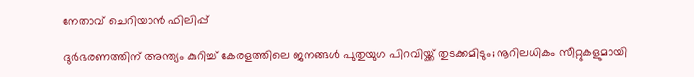നേതാവ് ചെറിയാൻ ഫിലിപ്പ്

ദുര്‍ഭരണത്തിന് അന്ത്യം കുറിച്ച് കേരളത്തിലെ ജനങ്ങള്‍ പുതുയുഗ പിറവിയ്ക്ക് തുടക്കമിടും; നൂറിലധികം സീറ്റുകളുമായി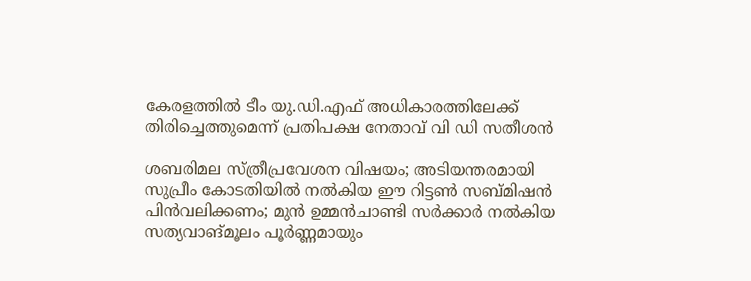കേരളത്തില്‍ ടീം യു.ഡി.എഫ് അധികാരത്തിലേക്ക് തിരിച്ചെത്തുമെന്ന് പ്രതിപക്ഷ നേതാവ് വി ഡി സതീശൻ

ശബരിമല സ്ത്രീപ്രവേശന വിഷയം; അടിയന്തരമായി സുപ്രീം കോടതിയിൽ നൽകിയ ഈ റിട്ടൺ സബ്മിഷൻ പിൻവലിക്കണം; മുൻ ഉമ്മൻചാണ്ടി സർക്കാർ നൽകിയ സത്യവാങ്മൂലം പൂർണ്ണമായും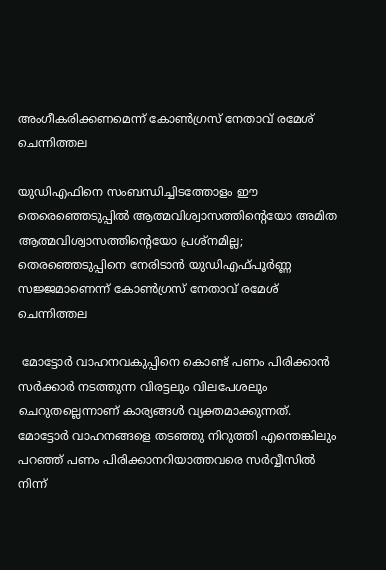അംഗീകരിക്കണമെന്ന് കോൺഗ്രസ് നേതാവ് രമേശ് ചെന്നിത്തല

യുഡിഎഫിനെ സംബന്ധിച്ചിടത്തോളം ഈ തെരെഞ്ഞെടുപ്പില്‍ ആത്മവിശ്വാസത്തിന്റെയോ അമിത ആത്മവിശ്വാസത്തിന്റെയോ പ്രശ്‌നമില്ല; തെരഞ്ഞെടുപ്പിനെ നേരിടാന്‍ യുഡിഎഫ്പൂര്‍ണ്ണ സജ്ജമാണെന്ന് കോൺഗ്രസ് നേതാവ് രമേശ് ചെന്നിത്തല

 മോട്ടോര്‍ വാഹനവകുപ്പിനെ കൊണ്ട് പണം പിരിക്കാന്‍ സര്‍ക്കാര്‍ നടത്തുന്ന വിരട്ടലും വിലപേശലും ചെറുതല്ലെന്നാണ് കാര്യങ്ങള്‍ വ്യക്തമാക്കുന്നത്. മോട്ടോര്‍ വാഹനങ്ങളെ തടഞ്ഞു നിറുത്തി എന്തെങ്കിലും പറഞ്ഞ് പണം പിരിക്കാനറിയാത്തവരെ സര്‍വ്വീസില്‍ നിന്ന്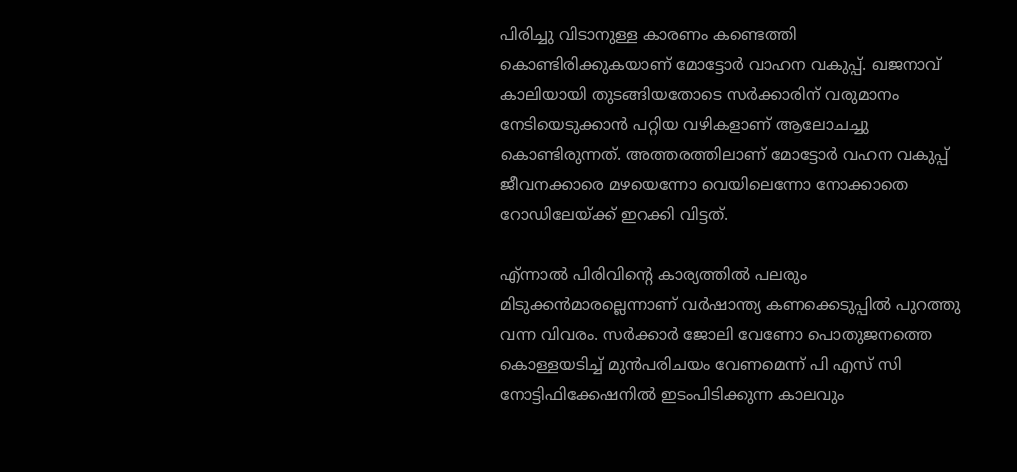പിരിച്ചു വിടാനുള്ള കാരണം കണ്ടെത്തി കൊണ്ടിരിക്കുകയാണ് മോട്ടോര്‍ വാഹന വകുപ്പ്. ഖജനാവ് കാലിയായി തുടങ്ങിയതോടെ സര്‍ക്കാരിന് വരുമാനം നേടിയെടുക്കാന്‍ പറ്റിയ വഴികളാണ് ആലോചച്ചു കൊണ്ടിരുന്നത്. അത്തരത്തിലാണ് മോട്ടോര്‍ വഹന വകുപ്പ് ജീവനക്കാരെ മഴയെന്നോ വെയിലെന്നോ നോക്കാതെ റോഡിലേയ്ക്ക് ഇറക്കി വിട്ടത്.

എ്ന്നാല്‍ പിരിവിന്റെ കാര്യത്തില്‍ പലരും മിടുക്കന്‍മാരല്ലെന്നാണ് വര്‍ഷാന്ത്യ കണക്കെടുപ്പില്‍ പുറത്തു വന്ന വിവരം. സര്‍ക്കാര്‍ ജോലി വേണോ പൊതുജനത്തെ കൊള്ളയടിച്ച് മുന്‍പരിചയം വേണമെന്ന് പി എസ് സി നോട്ടിഫിക്കേഷനില്‍ ഇടംപിടിക്കുന്ന കാലവും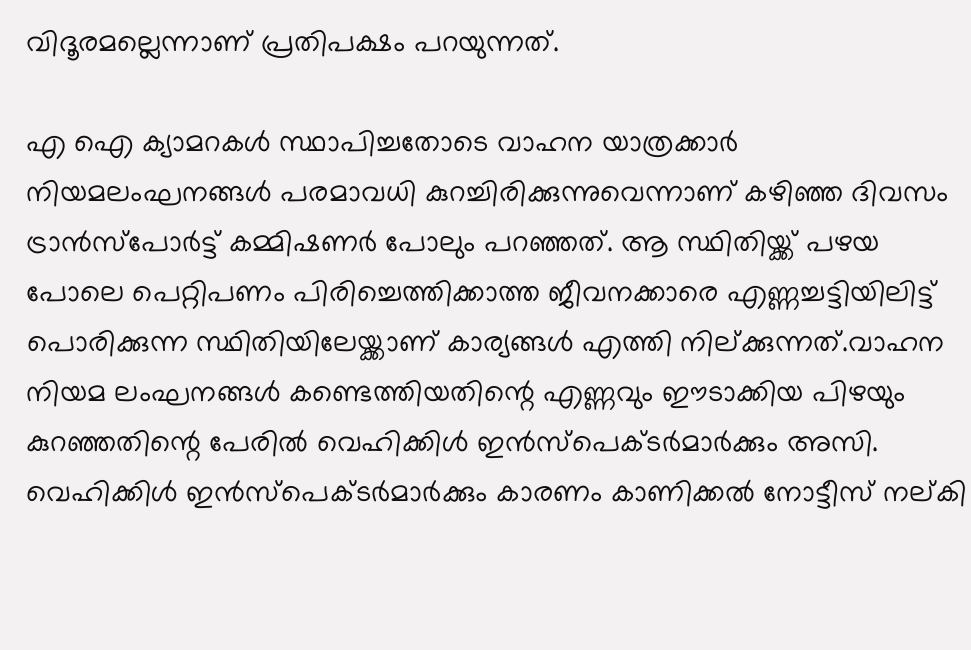വിദൂരമല്ലെന്നാണ് പ്രതിപക്ഷം പറയുന്നത്.

എ ഐ ക്യാമറകള്‍ സ്ഥാപിച്ചതോടെ വാഹന യാത്രക്കാര്‍ നിയമലംഘനങ്ങള്‍ പരമാവധി കുറച്ചിരിക്കുന്നുവെന്നാണ് കഴിഞ്ഞ ദിവസം ട്രാന്‍സ്‌പോര്‍ട്ട് കമ്മിഷണര്‍ പോലും പറഞ്ഞത്. ആ സ്ഥിതിയ്ക്ക് പഴയ പോലെ പെറ്റിപണം പിരിച്ചെത്തിക്കാത്ത ജീവനക്കാരെ എണ്ണച്ചട്ടിയിലിട്ട് പൊരിക്കുന്ന സ്ഥിതിയിലേയ്ക്കാണ് കാര്യങ്ങള്‍ എത്തി നില്ക്കുന്നത്.വാഹന നിയമ ലംഘനങ്ങള്‍ കണ്ടെത്തിയതിന്റെ എണ്ണവും ഈടാക്കിയ പിഴയും കുറഞ്ഞതിന്റെ പേരില്‍ വെഹിക്കിള്‍ ഇന്‍സ്‌പെക്ടര്‍മാര്‍ക്കും അസി. വെഹിക്കിള്‍ ഇന്‍സ്‌പെക്ടര്‍മാര്‍ക്കും കാരണം കാണിക്കല്‍ നോട്ടീസ് നല്കി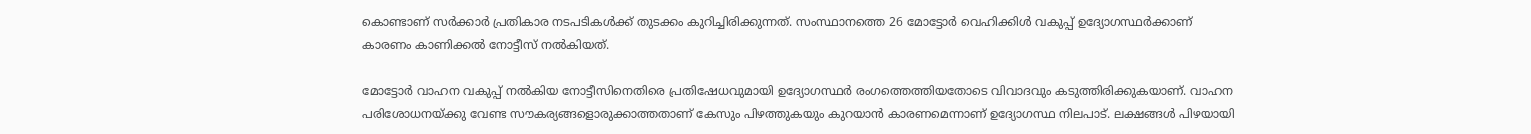കൊണ്ടാണ് സര്‍ക്കാര്‍ പ്രതികാര നടപടികള്‍ക്ക് തുടക്കം കുറിച്ചിരിക്കുന്നത്. സംസ്ഥാനത്തെ 26 മോട്ടോര്‍ വെഹിക്കിള്‍ വകുപ്പ് ഉദ്യോഗസ്ഥര്‍ക്കാണ് കാരണം കാണിക്കല്‍ നോട്ടീസ് നല്‍കിയത്.

മോട്ടോര്‍ വാഹന വകുപ്പ് നല്‍കിയ നോട്ടീസിനെതിരെ പ്രതിഷേധവുമായി ഉദ്യോഗസ്ഥര്‍ രംഗത്തെത്തിയതോടെ വിവാദവും കടുത്തിരിക്കുകയാണ്. വാഹന പരിശോധനയ്ക്കു വേണ്ട സൗകര്യങ്ങളൊരുക്കാത്തതാണ് കേസും പിഴത്തുകയും കുറയാന്‍ കാരണമെന്നാണ് ഉദ്യോഗസ്ഥ നിലപാട്. ലക്ഷങ്ങള്‍ പിഴയായി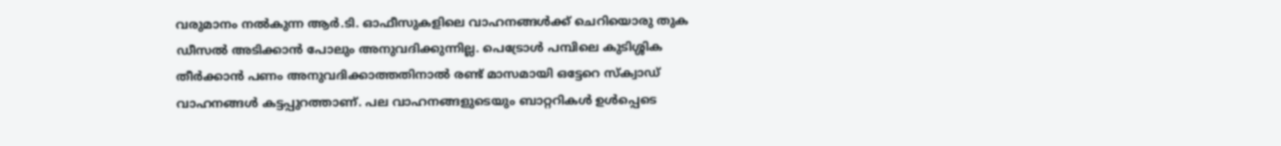വരുമാനം നല്‍കുന്ന ആര്‍.ടി. ഓഫീസുകളിലെ വാഹനങ്ങള്‍ക്ക് ചെറിയൊരു തുക ഡീസല്‍ അടിക്കാന്‍ പോലും അനുവദിക്കുന്നില്ല. പെട്രോള്‍ പമ്പിലെ കുടിശ്ശിക തീര്‍ക്കാന്‍ പണം അനുവദിക്കാത്തതിനാല്‍ രണ്ട് മാസമായി ഒട്ടേറെ സ്‌ക്വാഡ് വാഹനങ്ങള്‍ കട്ടപ്പുറത്താണ്. പല വാഹനങ്ങളുടെയും ബാറ്ററികള്‍ ഉള്‍പ്പെടെ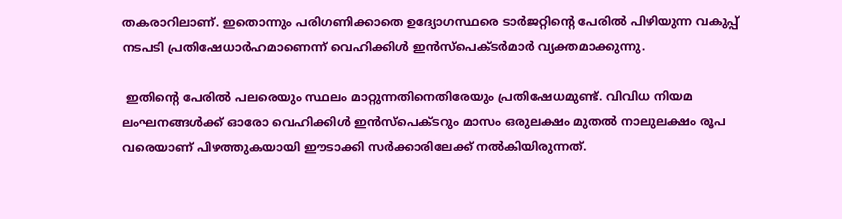തകരാറിലാണ്. ഇതൊന്നും പരിഗണിക്കാതെ ഉദ്യോഗസ്ഥരെ ടാര്‍ജറ്റിന്റെ പേരില്‍ പിഴിയുന്ന വകുപ്പ് നടപടി പ്രതിഷേധാര്‍ഹമാണെന്ന് വെഹിക്കിള്‍ ഇന്‍സ്‌പെക്ടര്‍മാര്‍ വ്യക്തമാക്കുന്നു.

 ഇതിന്റെ പേരില്‍ പലരെയും സ്ഥലം മാറ്റുന്നതിനെതിരേയും പ്രതിഷേധമുണ്ട്. വിവിധ നിയമ ലംഘനങ്ങള്‍ക്ക് ഓരോ വെഹിക്കിള്‍ ഇന്‍സ്‌പെക്ടറും മാസം ഒരുലക്ഷം മുതല്‍ നാലുലക്ഷം രൂപ വരെയാണ് പിഴത്തുകയായി ഈടാക്കി സര്‍ക്കാരിലേക്ക് നല്‍കിയിരുന്നത്.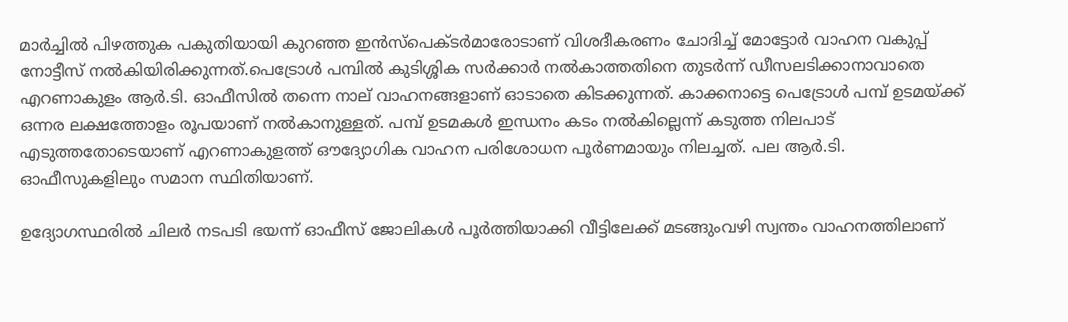മാര്‍ച്ചില്‍ പിഴത്തുക പകുതിയായി കുറഞ്ഞ ഇന്‍സ്‌പെക്ടര്‍മാരോടാണ് വിശദീകരണം ചോദിച്ച് മോട്ടോര്‍ വാഹന വകുപ്പ് നോട്ടീസ് നല്‍കിയിരിക്കുന്നത്.പെട്രോള്‍ പമ്പില്‍ കുടിശ്ശിക സര്‍ക്കാര്‍ നല്‍കാത്തതിനെ തുടര്‍ന്ന് ഡീസലടിക്കാനാവാതെ എറണാകുളം ആര്‍.ടി. ഓഫീസില്‍ തന്നെ നാല് വാഹനങ്ങളാണ് ഓടാതെ കിടക്കുന്നത്. കാക്കനാട്ടെ പെട്രോള്‍ പമ്പ് ഉടമയ്ക്ക് ഒന്നര ലക്ഷത്തോളം രൂപയാണ് നല്‍കാനുള്ളത്. പമ്പ് ഉടമകള്‍ ഇന്ധനം കടം നല്‍കില്ലെന്ന് കടുത്ത നിലപാട് എടുത്തതോടെയാണ് എറണാകുളത്ത് ഔദ്യോഗിക വാഹന പരിശോധന പൂര്‍ണമായും നിലച്ചത്. പല ആര്‍.ടി. ഓഫീസുകളിലും സമാന സ്ഥിതിയാണ്.

ഉദ്യോഗസ്ഥരില്‍ ചിലര്‍ നടപടി ഭയന്ന് ഓഫീസ് ജോലികള്‍ പൂര്‍ത്തിയാക്കി വീട്ടിലേക്ക് മടങ്ങുംവഴി സ്വന്തം വാഹനത്തിലാണ്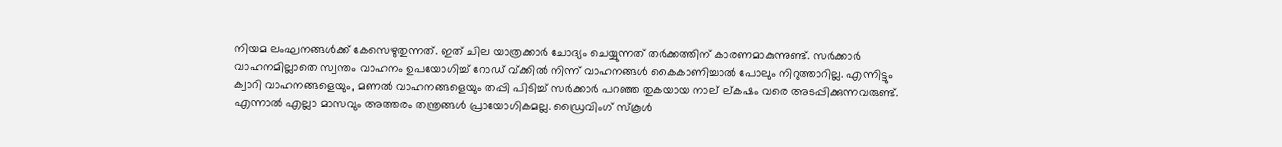നിയമ ലംഘനങ്ങള്‍ക്ക് കേസെഴുതുന്നത്. ഇത് ചില യാത്രക്കാര്‍ ചോദ്യം ചെയ്യുന്നത് തര്‍ക്കത്തിന് കാരണമാകുന്നുണ്ട്. സര്‍ക്കാര്‍ വാഹനമില്ലാതെ സ്വന്തം വാഹനം ഉപയോഗിച്ച് റോഡ് വ്ക്കില്‍ നിന്ന് വാഹനങ്ങള്‍ കൈകാണിച്ചാല്‍ പോലും നിറുത്താറില്ല. എന്നിട്ടും ക്വാറി വാഹനങ്ങളെയും, മണല്‍ വാഹനങ്ങളെയും തപ്പി പിടിച്ച് സര്‍ക്കാര്‍ പറഞ്ഞ തുകയായ നാല് ല്കഷം വരെ അടപ്പിക്കുന്നവരുണ്ട്. എന്നാല്‍ എല്ലാ മാസവും അത്തരം തന്ത്രങ്ങള്‍ പ്രായോഗികമല്ല. ഡ്രൈവിംഗ് സ്‌കൂള്‍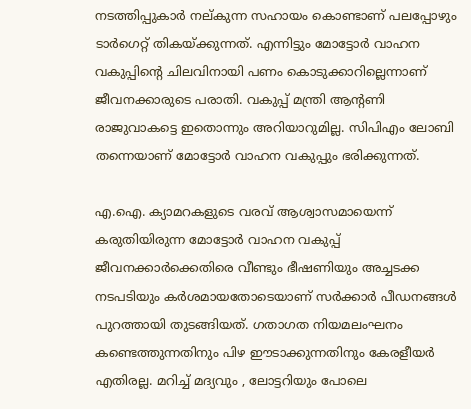നടത്തിപ്പുകാര്‍ നല്കുന്ന സഹായം കൊണ്ടാണ് പലപ്പോഴും ടാര്‍ഗെറ്റ് തികയ്ക്കുന്നത്. എന്നിട്ടും മോട്ടോര്‍ വാഹന വകുപ്പിന്റെ ചിലവിനായി പണം കൊടുക്കാറില്ലെന്നാണ് ജീവനക്കാരുടെ പരാതി. വകുപ്പ് മന്ത്രി ആന്റണി രാജുവാകട്ടെ ഇതൊന്നും അറിയാറുമില്ല. സിപിഎം ലോബി തന്നെയാണ് മോട്ടോര്‍ വാഹന വകുപ്പും ഭരിക്കുന്നത്.

എ.ഐ. ക്യാമറകളുടെ വരവ് ആശ്വാസമായെന്ന് കരുതിയിരുന്ന മോട്ടോര്‍ വാഹന വകുപ്പ് ജീവനക്കാര്‍ക്കെതിരെ വീണ്ടും ഭീഷണിയും അച്ചടക്ക നടപടിയും കര്‍ശമായതോടെയാണ് സര്‍ക്കാര്‍ പീഡനങ്ങള്‍ പുറത്തായി തുടങ്ങിയത്. ഗതാഗത നിയമലംഘനം കണ്ടെത്തുന്നതിനും പിഴ ഈടാക്കുന്നതിനും കേരളീയര്‍ എതിരല്ല. മറിച്ച് മദ്യവും , ലോട്ടറിയും പോലെ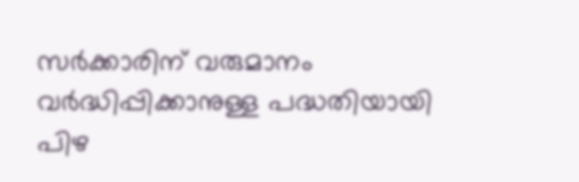സര്‍ക്കാരിന് വരുമാനം വര്‍ദ്ധിപ്പിക്കാനുള്ള പദ്ധതിയായി പിഴ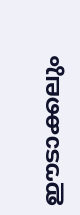ഈടാക്കലും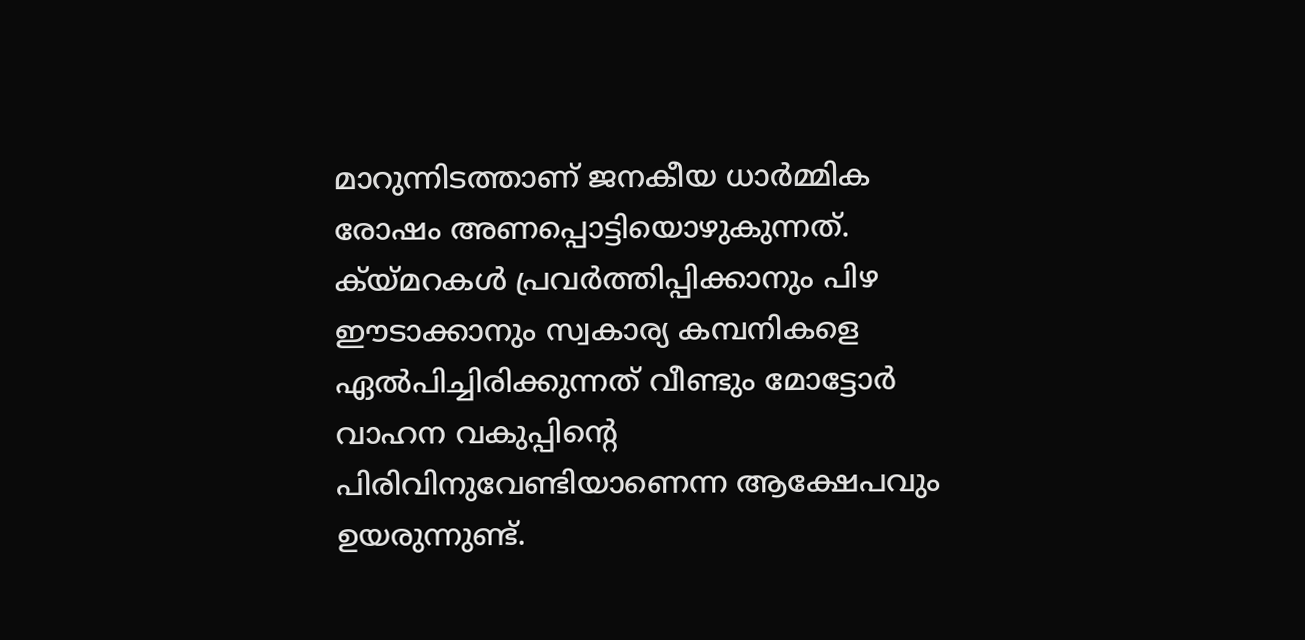മാറുന്നിടത്താണ് ജനകീയ ധാര്‍മ്മിക രോഷം അണപ്പൊട്ടിയൊഴുകുന്നത്. ക്യ്മറകള്‍ പ്രവര്‍ത്തിപ്പിക്കാനും പിഴ ഈടാക്കാനും സ്വകാര്യ കമ്പനികളെ ഏല്‍പിച്ചിരിക്കുന്നത് വീണ്ടും മോട്ടോര്‍ വാഹന വകുപ്പിന്റെ പിരിവിനുവേണ്ടിയാണെന്ന ആക്ഷേപവും ഉയരുന്നുണ്ട്.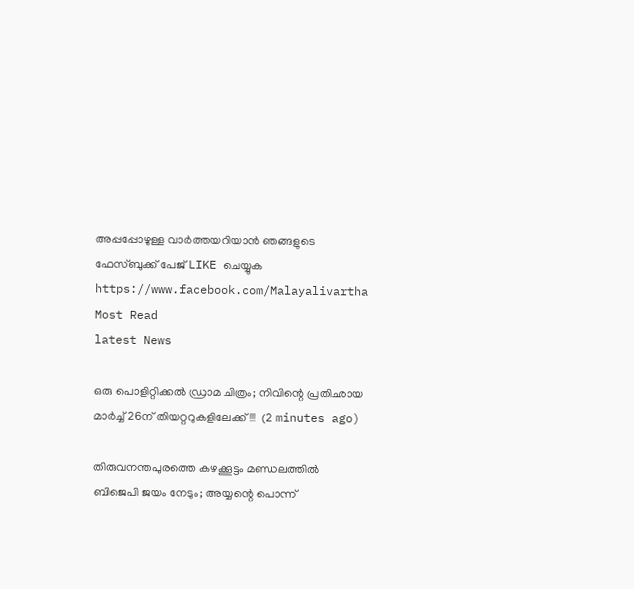അപ്പപ്പോഴുള്ള വാര്‍ത്തയറിയാന്‍ ഞങ്ങളുടെ ഫേസ്‌ബുക്ക്‌ പേജ് LIKE ചെയ്യുക
https://www.facebook.com/Malayalivartha
Most Read
latest News

ഒരു പൊളിറ്റിക്കൽ ഡ്രാമ ചിത്രം; നിവിന്റെ പ്രതിഛായ മാർച്ച് 26ന് തിയറ്ററുകളിലേക്ക്!!!  (2 minutes ago)

തിരുവനന്തപുരത്തെ കഴക്കൂട്ടം മണ്ഡലത്തിൽ ബിജെപി ജയം നേടും; അയ്യന്റെ പൊന്ന്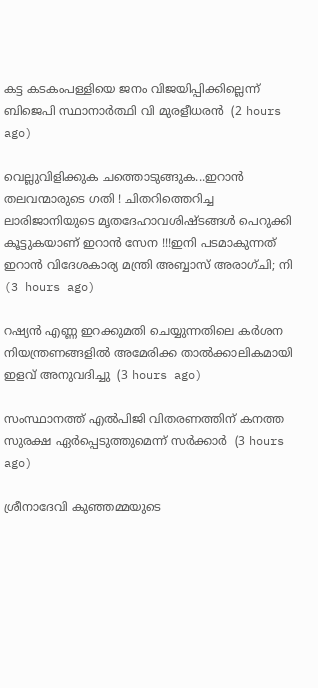കട്ട കടകംപള്ളിയെ ജനം വിജയിപ്പിക്കില്ലെന്ന് ബിജെപി സ്ഥാനാർത്ഥി വി മുരളീധരൻ  (2 hours ago)

വെല്ലുവിളിക്കുക ചത്തൊടുങ്ങുക...ഇറാന്‍ തലവന്മാരുടെ ഗതി ! ചിതറിത്തെറിച്ച ലാരിജാനിയുടെ മൃതദേഹാവശിഷ്ടങ്ങള്‍ പെറുക്കി കൂട്ടുകയാണ് ഇറാന്‍ സേന !!!ഇനി പടമാകുന്നത് ഇറാന്‍ വിദേശകാര്യ മന്ത്രി അബ്ബാസ് അരാഗ്ചി; നി  (3 hours ago)

റഷ്യന്‍ എണ്ണ ഇറക്കുമതി ചെയ്യുന്നതിലെ കര്‍ശന നിയന്ത്രണങ്ങളില്‍ അമേരിക്ക താല്‍ക്കാലികമായി ഇളവ് അനുവദിച്ചു  (3 hours ago)

സംസ്ഥാനത്ത് എല്‍പിജി വിതരണത്തിന് കനത്ത സുരക്ഷ ഏര്‍പ്പെടുത്തുമെന്ന് സര്‍ക്കാര്‍  (3 hours ago)

ശ്രീനാദേവി കുഞ്ഞമ്മയുടെ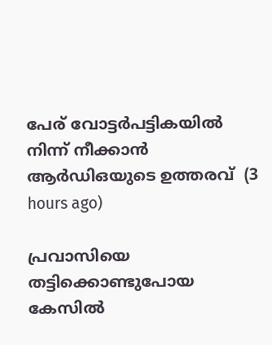പേര് വോട്ടര്‍പട്ടികയില്‍ നിന്ന് നീക്കാന്‍ ആര്‍ഡിഒയുടെ ഉത്തരവ്  (3 hours ago)

പ്രവാസിയെ തട്ടിക്കൊണ്ടുപോയ കേസില്‍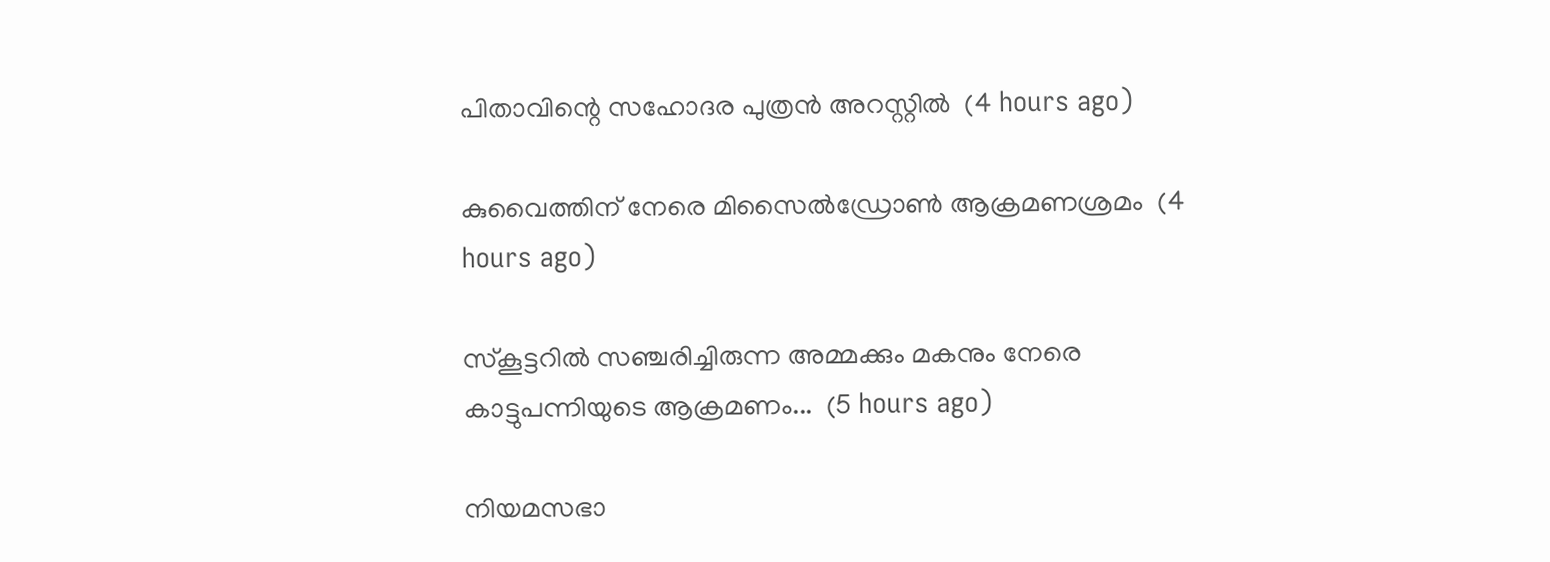പിതാവിന്റെ സഹോദര പുത്രന്‍ അറസ്റ്റില്‍  (4 hours ago)

കുവൈത്തിന് നേരെ മിസൈല്‍ഡ്രോണ്‍ ആക്രമണശ്രമം  (4 hours ago)

സ്കൂട്ടറിൽ സഞ്ചരിച്ചിരുന്ന അമ്മക്കും മകനും നേരെ കാട്ടുപന്നിയുടെ ആക്രമണം...  (5 hours ago)

നിയമസഭാ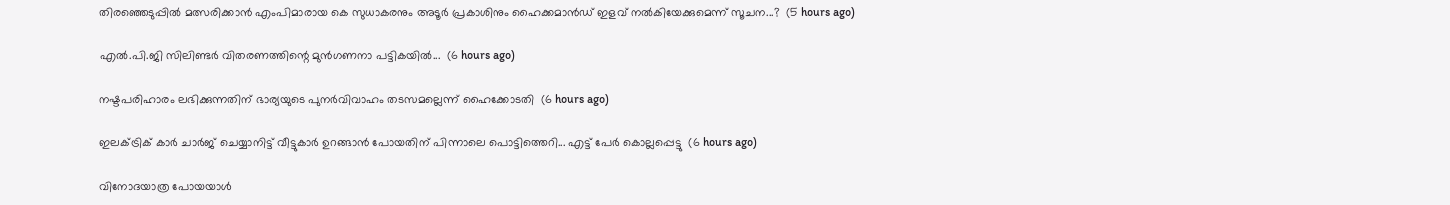തിരഞ്ഞെടുപ്പിൽ മത്സരിക്കാൻ എംപിമാരായ കെ സുധാകരനും അടൂർ പ്രകാശിനും ഹൈക്കമാൻഡ് ഇളവ് നൽകിയേക്കുമെന്ന് സൂചന...?  (5 hours ago)

എൽ.പി.ജി സിലിണ്ടർ വിതരണത്തിന്റെ മുൻഗണനാ പട്ടികയിൽ...  (6 hours ago)

നഷ്ടപരിഹാരം ലഭിക്കുന്നതിന് ഭാര്യയുടെ പുനർവിവാഹം തടസമല്ലെന്ന് ഹൈക്കോടതി  (6 hours ago)

ഇലക്ട്രിക് കാർ ചാർജ് ചെയ്യാനിട്ട് വീട്ടുകാർ ഉറങ്ങാൻ പോയതിന് പിന്നാലെ പൊട്ടിത്തെറി... എട്ട് പേർ കൊല്ലപ്പെട്ടു  (6 hours ago)

വിനോദയാത്ര പോയയാൾ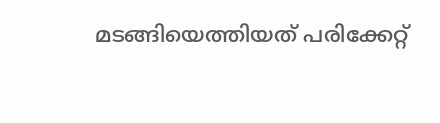മടങ്ങിയെത്തിയത് പരിക്കേറ്റ്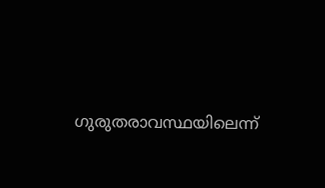ഗുരുതരാവസ്ഥയിലെന്ന്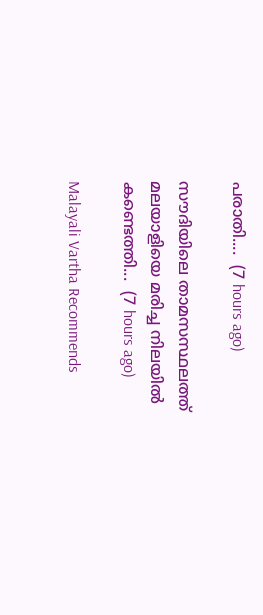പരാതി....  (7 hours ago)

സൗദിയിലെ താമസസ്ഥലത്ത് മലയാളിയെ മരിച്ച നിലയിൽ കണ്ടെത്തി...  (7 hours ago)

Malayali Vartha Recommends